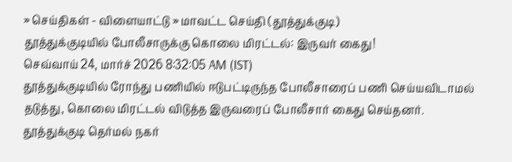» செய்திகள் - விளையாட்டு » மாவட்ட செய்தி (தூத்துக்குடி)
தூத்துக்குடியில் போலீசாருக்கு கொலை மிரட்டல்: இருவர் கைது!
செவ்வாய் 24, மார்ச் 2026 8:32:05 AM (IST)
தூத்துக்குடியில் ரோந்து பணியில் ஈடுபட்டிருந்த போலீசாரைப் பணி செய்யவிடாமல் தடுத்து, கொலை மிரட்டல் விடுத்த இருவரைப் போலீசார் கைது செய்தனர்.
தூத்துக்குடி தெர்மல் நகர்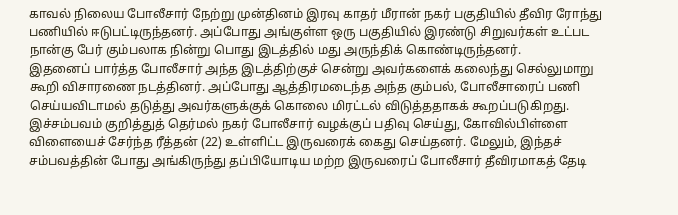காவல் நிலைய போலீசார் நேற்று முன்தினம் இரவு காதர் மீரான் நகர் பகுதியில் தீவிர ரோந்து பணியில் ஈடுபட்டிருந்தனர். அப்போது அங்குள்ள ஒரு பகுதியில் இரண்டு சிறுவர்கள் உட்பட நான்கு பேர் கும்பலாக நின்று பொது இடத்தில் மது அருந்திக் கொண்டிருந்தனர்.
இதனைப் பார்த்த போலீசார் அந்த இடத்திற்குச் சென்று அவர்களைக் கலைந்து செல்லுமாறு கூறி விசாரணை நடத்தினர். அப்போது ஆத்திரமடைந்த அந்த கும்பல், போலீசாரைப் பணி செய்யவிடாமல் தடுத்து அவர்களுக்குக் கொலை மிரட்டல் விடுத்ததாகக் கூறப்படுகிறது.
இச்சம்பவம் குறித்துத் தெர்மல் நகர் போலீசார் வழக்குப் பதிவு செய்து, கோவில்பிள்ளை விளையைச் சேர்ந்த ரீத்தன் (22) உள்ளிட்ட இருவரைக் கைது செய்தனர். மேலும், இந்தச் சம்பவத்தின் போது அங்கிருந்து தப்பியோடிய மற்ற இருவரைப் போலீசார் தீவிரமாகத் தேடி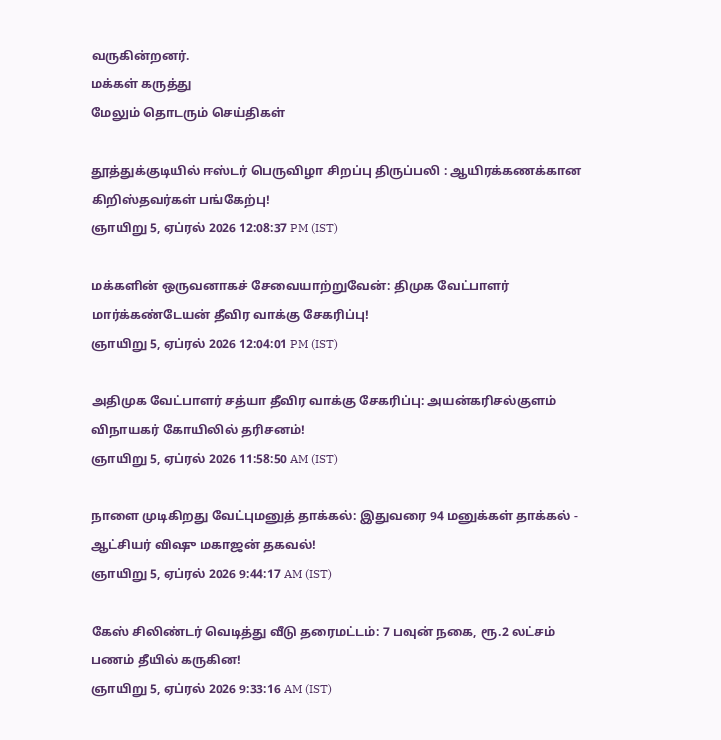வருகின்றனர்.
மக்கள் கருத்து
மேலும் தொடரும் செய்திகள்

தூத்துக்குடியில் ஈஸ்டர் பெருவிழா சிறப்பு திருப்பலி : ஆயிரக்கணக்கான கிறிஸ்தவர்கள் பங்கேற்பு!
ஞாயிறு 5, ஏப்ரல் 2026 12:08:37 PM (IST)

மக்களின் ஒருவனாகச் சேவையாற்றுவேன்: திமுக வேட்பாளர் மார்க்கண்டேயன் தீவிர வாக்கு சேகரிப்பு!
ஞாயிறு 5, ஏப்ரல் 2026 12:04:01 PM (IST)

அதிமுக வேட்பாளர் சத்யா தீவிர வாக்கு சேகரிப்பு: அயன்கரிசல்குளம் விநாயகர் கோயிலில் தரிசனம்!
ஞாயிறு 5, ஏப்ரல் 2026 11:58:50 AM (IST)

நாளை முடிகிறது வேட்புமனுத் தாக்கல்: இதுவரை 94 மனுக்கள் தாக்கல் - ஆட்சியர் விஷு மகாஜன் தகவல்!
ஞாயிறு 5, ஏப்ரல் 2026 9:44:17 AM (IST)

கேஸ் சிலிண்டர் வெடித்து வீடு தரைமட்டம்: 7 பவுன் நகை, ரூ.2 லட்சம் பணம் தீயில் கருகின!
ஞாயிறு 5, ஏப்ரல் 2026 9:33:16 AM (IST)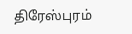திரேஸ்புரம்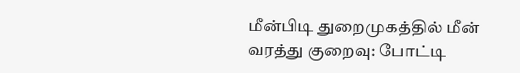மீன்பிடி துறைமுகத்தில் மீன் வரத்து குறைவு: போட்டி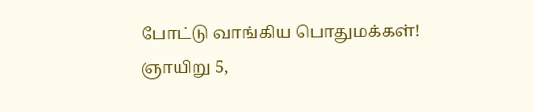போட்டு வாங்கிய பொதுமக்கள்!
ஞாயிறு 5,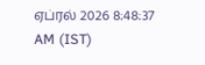ஏப்ரல் 2026 8:48:37 AM (IST)